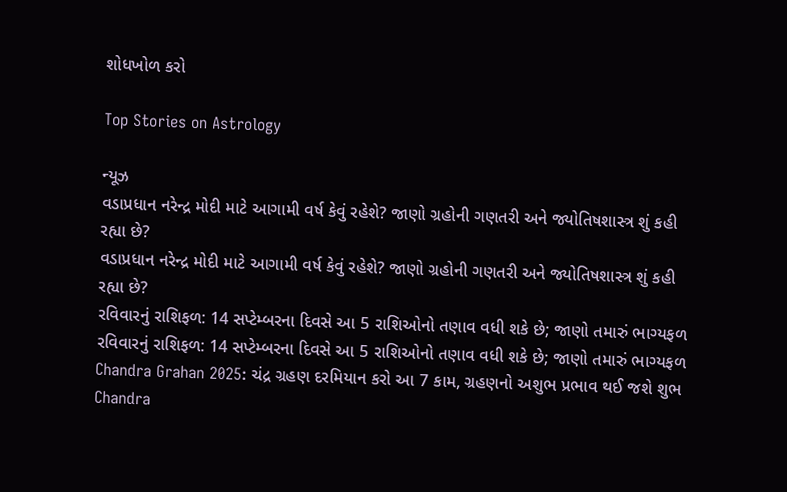શોધખોળ કરો

Top Stories on Astrology

ન્યૂઝ
વડાપ્રધાન નરેન્દ્ર મોદી માટે આગામી વર્ષ કેવું રહેશે? જાણો ગ્રહોની ગણતરી અને જ્યોતિષશાસ્ત્ર શું કહી રહ્યા છે?
વડાપ્રધાન નરેન્દ્ર મોદી માટે આગામી વર્ષ કેવું રહેશે? જાણો ગ્રહોની ગણતરી અને જ્યોતિષશાસ્ત્ર શું કહી રહ્યા છે?
રવિવારનું રાશિફળ: 14 સપ્ટેમ્બરના દિવસે આ 5 રાશિઓનો તણાવ વધી શકે છે; જાણો તમારું ભાગ્યફળ
રવિવારનું રાશિફળ: 14 સપ્ટેમ્બરના દિવસે આ 5 રાશિઓનો તણાવ વધી શકે છે; જાણો તમારું ભાગ્યફળ
Chandra Grahan 2025: ચંદ્ર ગ્રહણ દરમિયાન કરો આ 7 કામ, ગ્રહણનો અશુભ પ્રભાવ થઈ જશે શુભ
Chandra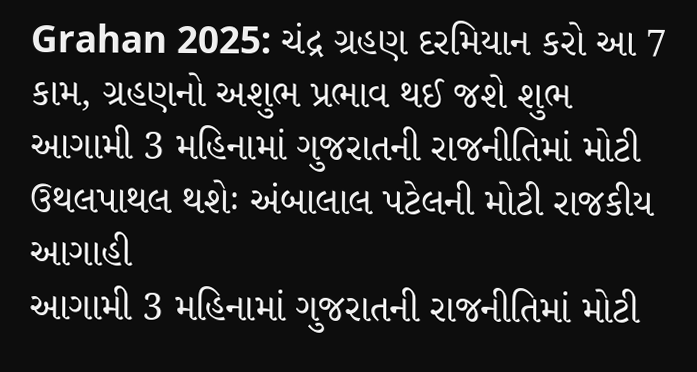Grahan 2025: ચંદ્ર ગ્રહણ દરમિયાન કરો આ 7 કામ, ગ્રહણનો અશુભ પ્રભાવ થઈ જશે શુભ
આગામી 3 મહિનામાં ગુજરાતની રાજનીતિમાં મોટી ઉથલપાથલ થશેઃ અંબાલાલ પટેલની મોટી રાજકીય આગાહી
આગામી 3 મહિનામાં ગુજરાતની રાજનીતિમાં મોટી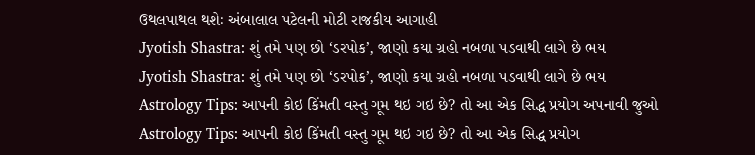ઉથલપાથલ થશેઃ અંબાલાલ પટેલની મોટી રાજકીય આગાહી
Jyotish Shastra: શું તમે પણ છો ‘ડરપોક’, જાણો કયા ગ્રહો નબળા પડવાથી લાગે છે ભય
Jyotish Shastra: શું તમે પણ છો ‘ડરપોક’, જાણો કયા ગ્રહો નબળા પડવાથી લાગે છે ભય
Astrology Tips: આપની કોઇ કિંમતી વસ્તુ ગૂમ થઇ ગઇ છે? તો આ એક સિદ્ધ પ્રયોગ અપનાવી જુઓ
Astrology Tips: આપની કોઇ કિંમતી વસ્તુ ગૂમ થઇ ગઇ છે? તો આ એક સિદ્ધ પ્રયોગ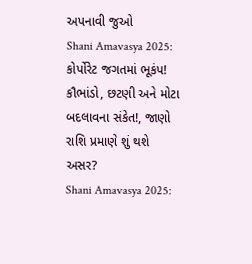અપનાવી જુઓ
Shani Amavasya 2025: કોર્પોરેટ જગતમાં ભૂકંપ! કૌભાંડો, છટણી અને મોટા બદલાવના સંકેત!, જાણો રાશિ પ્રમાણે શું થશે અસર?
Shani Amavasya 2025: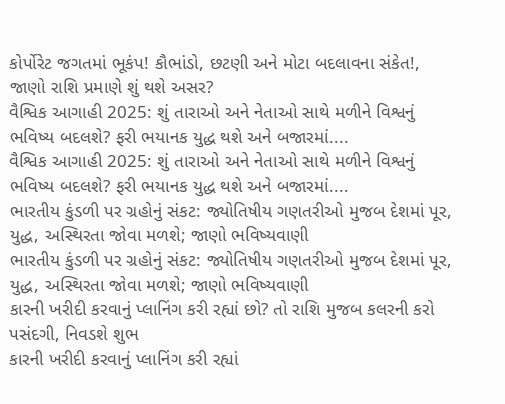કોર્પોરેટ જગતમાં ભૂકંપ! કૌભાંડો, છટણી અને મોટા બદલાવના સંકેત!, જાણો રાશિ પ્રમાણે શું થશે અસર?
વૈશ્વિક આગાહી 2025: શું તારાઓ અને નેતાઓ સાથે મળીને વિશ્વનું ભવિષ્ય બદલશે? ફરી ભયાનક યુદ્ધ થશે અને બજારમાં....
વૈશ્વિક આગાહી 2025: શું તારાઓ અને નેતાઓ સાથે મળીને વિશ્વનું ભવિષ્ય બદલશે? ફરી ભયાનક યુદ્ધ થશે અને બજારમાં....
ભારતીય કુંડળી પર ગ્રહોનું સંકટ: જ્યોતિષીય ગણતરીઓ મુજબ દેશમાં પૂર, યુદ્ધ, અસ્થિરતા જોવા મળશે; જાણો ભવિષ્યવાણી
ભારતીય કુંડળી પર ગ્રહોનું સંકટ: જ્યોતિષીય ગણતરીઓ મુજબ દેશમાં પૂર, યુદ્ધ, અસ્થિરતા જોવા મળશે; જાણો ભવિષ્યવાણી
કારની ખરીદી કરવાનું પ્લાનિંગ કરી રહ્યાં છો? તો રાશિ મુજબ કલરની કરો પસંદગી, નિવડશે શુભ
કારની ખરીદી કરવાનું પ્લાનિંગ કરી રહ્યાં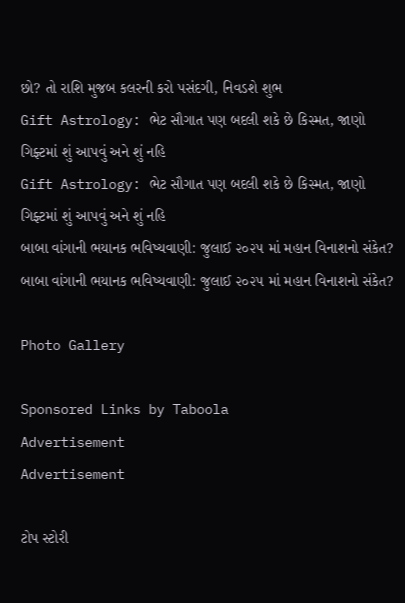છો? તો રાશિ મુજબ કલરની કરો પસંદગી, નિવડશે શુભ
Gift Astrology: ભેટ સૌગાત પણ બદલી શકે છે કિસ્મત, જાણો ગિફ્ટમાં શું આપવું અને શું નહિ
Gift Astrology: ભેટ સૌગાત પણ બદલી શકે છે કિસ્મત, જાણો ગિફ્ટમાં શું આપવું અને શું નહિ
બાબા વાંગાની ભયાનક ભવિષ્યવાણી: જુલાઈ ૨૦૨૫ માં મહાન વિનાશનો સંકેત?
બાબા વાંગાની ભયાનક ભવિષ્યવાણી: જુલાઈ ૨૦૨૫ માં મહાન વિનાશનો સંકેત?

Photo Gallery

Sponsored Links by Taboola
Advertisement
Advertisement

ટોપ સ્ટોરી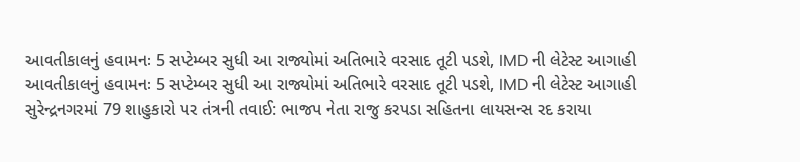આવતીકાલનું હવામનઃ 5 સપ્ટેમ્બર સુધી આ રાજ્યોમાં અતિભારે વરસાદ તૂટી પડશે, IMD ની લેટેસ્ટ આગાહી
આવતીકાલનું હવામનઃ 5 સપ્ટેમ્બર સુધી આ રાજ્યોમાં અતિભારે વરસાદ તૂટી પડશે, IMD ની લેટેસ્ટ આગાહી
સુરેન્દ્રનગરમાં 79 શાહુકારો પર તંત્રની તવાઈ: ભાજપ નેતા રાજુ કરપડા સહિતના લાયસન્સ રદ કરાયા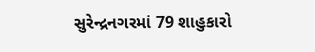સુરેન્દ્રનગરમાં 79 શાહુકારો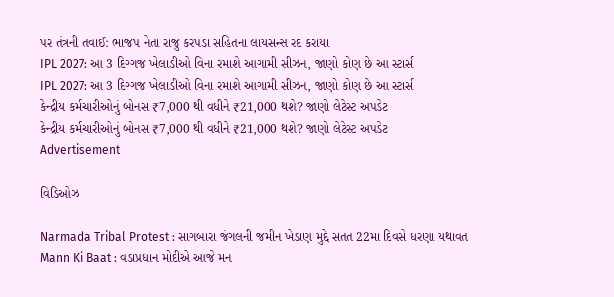પર તંત્રની તવાઈ: ભાજપ નેતા રાજુ કરપડા સહિતના લાયસન્સ રદ કરાયા
IPL 2027: આ 3 દિગ્ગજ ખેલાડીઓ વિના રમાશે આગામી સીઝન, જાણો કોણ છે આ સ્ટાર્સ
IPL 2027: આ 3 દિગ્ગજ ખેલાડીઓ વિના રમાશે આગામી સીઝન, જાણો કોણ છે આ સ્ટાર્સ
કેન્દ્રીય કર્મચારીઓનું બોનસ ₹7,000 થી વધીને ₹21,000 થશે? જાણો લેટેસ્ટ અપડેટ
કેન્દ્રીય કર્મચારીઓનું બોનસ ₹7,000 થી વધીને ₹21,000 થશે? જાણો લેટેસ્ટ અપડેટ
Advertisement

વિડિઓઝ

Narmada Tribal Protest : સાગબારા જંગલની જમીન ખેડાણ મુદ્દે સતત 22મા દિવસે ધરણા યથાવત
Mann Ki Baat : વડાપ્રધાન મોદીએ આજે મન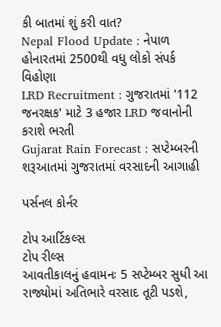કી બાતમાં શું કરી વાત?
Nepal Flood Update : નેપાળ હોનારતમાં 2500થી વધુ લોકો સંપર્ક વિહોણા
LRD Recruitment : ગુજરાતમાં '112 જનરક્ષક' માટે 3 હજાર LRD જવાનોની કરાશે ભરતી
Gujarat Rain Forecast : સપ્ટેમ્બરની શરૂઆતમાં ગુજરાતમાં વરસાદની આગાહી

પર્સનલ કોર્નર

ટોપ આર્ટિકલ્સ
ટોપ રીલ્સ
આવતીકાલનું હવામનઃ 5 સપ્ટેમ્બર સુધી આ રાજ્યોમાં અતિભારે વરસાદ તૂટી પડશે,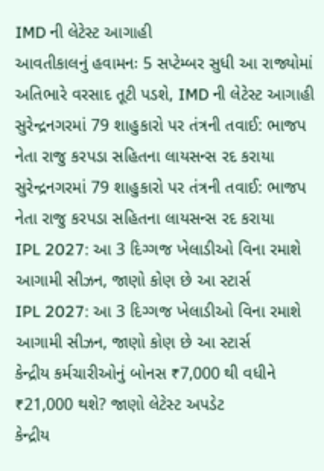IMD ની લેટેસ્ટ આગાહી
આવતીકાલનું હવામનઃ 5 સપ્ટેમ્બર સુધી આ રાજ્યોમાં અતિભારે વરસાદ તૂટી પડશે, IMD ની લેટેસ્ટ આગાહી
સુરેન્દ્રનગરમાં 79 શાહુકારો પર તંત્રની તવાઈ: ભાજપ નેતા રાજુ કરપડા સહિતના લાયસન્સ રદ કરાયા
સુરેન્દ્રનગરમાં 79 શાહુકારો પર તંત્રની તવાઈ: ભાજપ નેતા રાજુ કરપડા સહિતના લાયસન્સ રદ કરાયા
IPL 2027: આ 3 દિગ્ગજ ખેલાડીઓ વિના રમાશે આગામી સીઝન, જાણો કોણ છે આ સ્ટાર્સ
IPL 2027: આ 3 દિગ્ગજ ખેલાડીઓ વિના રમાશે આગામી સીઝન, જાણો કોણ છે આ સ્ટાર્સ
કેન્દ્રીય કર્મચારીઓનું બોનસ ₹7,000 થી વધીને ₹21,000 થશે? જાણો લેટેસ્ટ અપડેટ
કેન્દ્રીય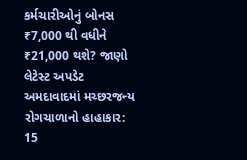કર્મચારીઓનું બોનસ ₹7,000 થી વધીને ₹21,000 થશે? જાણો લેટેસ્ટ અપડેટ
અમદાવાદમાં મચ્છરજન્ય રોગચાળાનો હાહાકાર: 15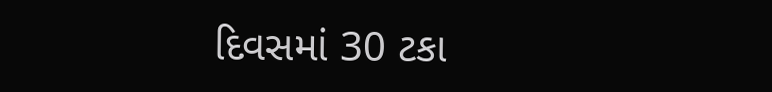દિવસમાં 30 ટકા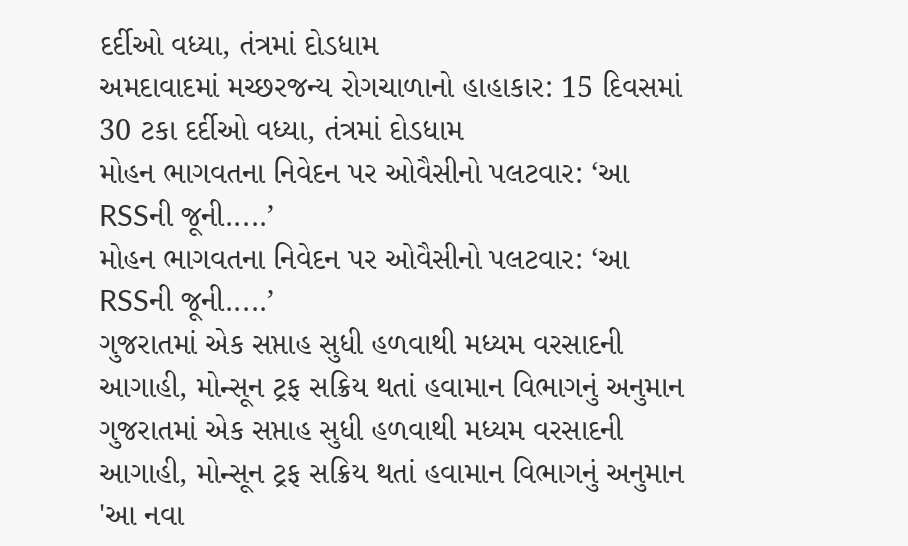દર્દીઓ વધ્યા, તંત્રમાં દોડધામ
અમદાવાદમાં મચ્છરજન્ય રોગચાળાનો હાહાકાર: 15 દિવસમાં 30 ટકા દર્દીઓ વધ્યા, તંત્રમાં દોડધામ
મોહન ભાગવતના નિવેદન પર ઓવૈસીનો પલટવાર: ‘આ RSSની જૂની.....’
મોહન ભાગવતના નિવેદન પર ઓવૈસીનો પલટવાર: ‘આ RSSની જૂની.....’
ગુજરાતમાં એક સપ્તાહ સુધી હળવાથી મધ્યમ વરસાદની આગાહી, મોન્સૂન ટ્રફ સક્રિય થતાં હવામાન વિભાગનું અનુમાન
ગુજરાતમાં એક સપ્તાહ સુધી હળવાથી મધ્યમ વરસાદની આગાહી, મોન્સૂન ટ્રફ સક્રિય થતાં હવામાન વિભાગનું અનુમાન
'આ નવા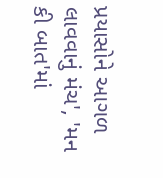પ્રયાસોને આગળ લાવવાનું મંચ', 'મન કી બાત'માં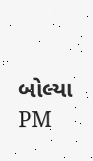બોલ્યા PM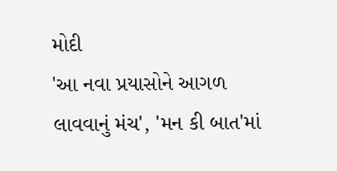મોદી
'આ નવા પ્રયાસોને આગળ લાવવાનું મંચ', 'મન કી બાત'માં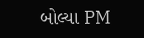બોલ્યા PM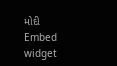મોદી
Embed widget